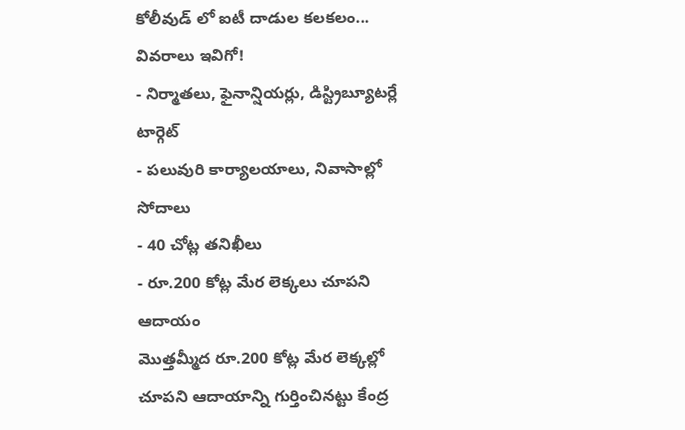కోలీవుడ్ లో ఐటీ దాడుల కలకలం... వివరాలు ఇవిగో!
- నిర్మాతలు, ఫైనాన్షియర్లు, డిస్ట్రిబ్యూటర్లే టార్గెట్
- పలువురి కార్యాలయాలు, నివాసాల్లో సోదాలు
- 40 చోట్ల తనిఖీలు
- రూ.200 కోట్ల మేర లెక్కలు చూపని ఆదాయం
మొత్తమ్మీద రూ.200 కోట్ల మేర లెక్కల్లో చూపని ఆదాయాన్ని గుర్తించినట్టు కేంద్ర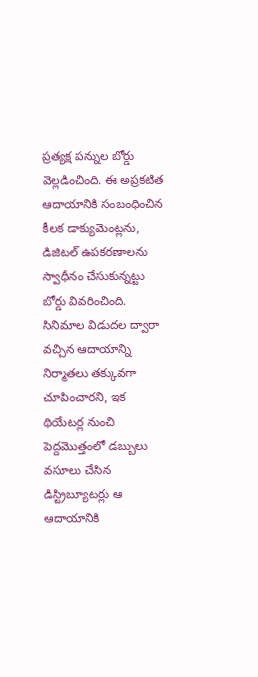ప్రత్యక్ష పన్నుల బోర్డు వెల్లడించింది. ఈ అప్రకటిత ఆదాయానికి సంబంధించిన కీలక డాక్యుమెంట్లను, డిజిటల్ ఉపకరణాలను స్వాధీనం చేసుకున్నట్టు బోర్డు వివరించింది. సినిమాల విడుదల ద్వారా వచ్చిన ఆదాయాన్ని నిర్మాతలు తక్కువగా చూపించారని, ఇక థియేటర్ల నుంచి పెద్దమొత్తంలో డబ్బులు వసూలు చేసిన డిస్ట్రిబ్యూటర్లు ఆ ఆదాయానికి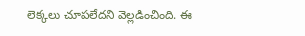లెక్కలు చూపలేదని వెల్లడించింది. ఈ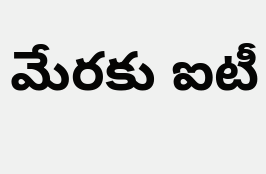మేరకు ఐటీ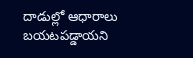దాడుల్లో ఆధారాలు బయటపడ్డాయని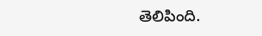తెలిపింది.